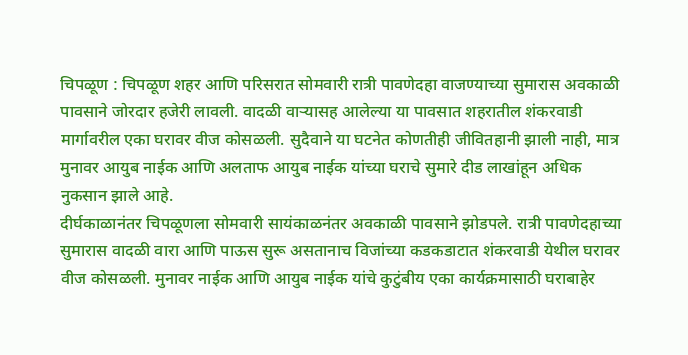चिपळूण : चिपळूण शहर आणि परिसरात सोमवारी रात्री पावणेदहा वाजण्याच्या सुमारास अवकाळी पावसाने जोरदार हजेरी लावली. वादळी वाऱ्यासह आलेल्या या पावसात शहरातील शंकरवाडी मार्गावरील एका घरावर वीज कोसळली. सुदैवाने या घटनेत कोणतीही जीवितहानी झाली नाही, मात्र मुनावर आयुब नाईक आणि अलताफ आयुब नाईक यांच्या घराचे सुमारे दीड लाखांहून अधिक नुकसान झाले आहे.
दीर्घकाळानंतर चिपळूणला सोमवारी सायंकाळनंतर अवकाळी पावसाने झोडपले. रात्री पावणेदहाच्या सुमारास वादळी वारा आणि पाऊस सुरू असतानाच विजांच्या कडकडाटात शंकरवाडी येथील घरावर वीज कोसळली. मुनावर नाईक आणि आयुब नाईक यांचे कुटुंबीय एका कार्यक्रमासाठी घराबाहेर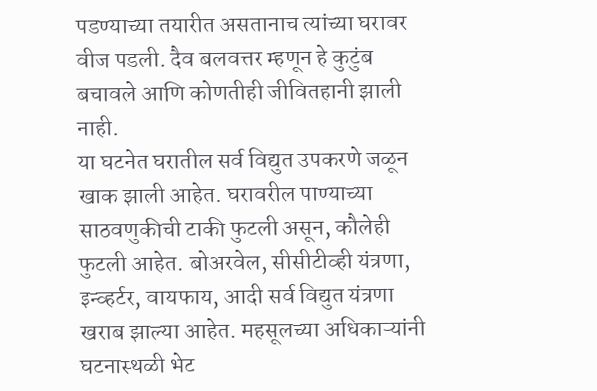पडण्याच्या तयारीत असतानाच त्यांच्या घरावर वीज पडली. दैव बलवत्तर म्हणून हे कुटुंब बचावले आणि कोणतीही जीवितहानी झाली नाही.
या घटनेत घरातील सर्व विद्युत उपकरणे जळून खाक झाली आहेत. घरावरील पाण्याच्या साठवणुकीची टाकी फुटली असून, कौलेही फुटली आहेत. बोअरवेल, सीसीटीव्ही यंत्रणा, इन्व्हर्टर, वायफाय, आदी सर्व विद्युत यंत्रणा खराब झाल्या आहेत. महसूलच्या अधिकाऱ्यांनी घटनास्थळी भेट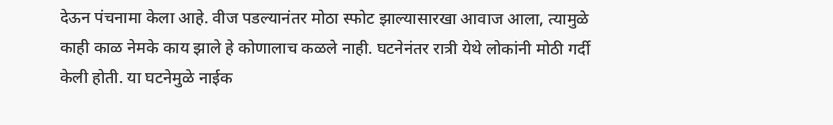देऊन पंचनामा केला आहे. वीज पडल्यानंतर मोठा स्फोट झाल्यासारखा आवाज आला, त्यामुळे काही काळ नेमके काय झाले हे कोणालाच कळले नाही. घटनेनंतर रात्री येथे लोकांनी मोठी गर्दी केली होती. या घटनेमुळे नाईक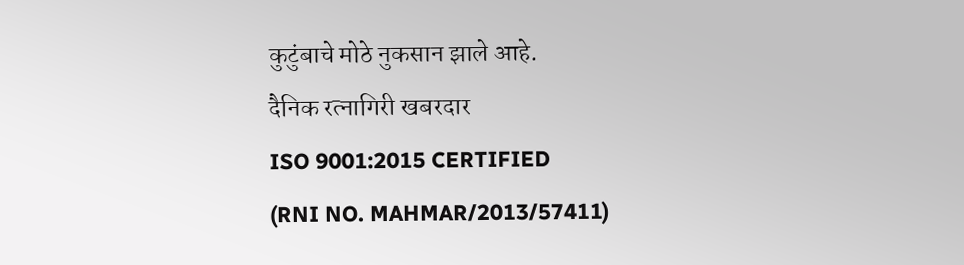कुटुंबाचे मोठे नुकसान झाले आहे.
दैनिक रत्नागिरी खबरदार
ISO 9001:2015 CERTIFIED
(RNI NO. MAHMAR/2013/57411)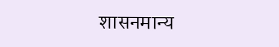शासनमान्य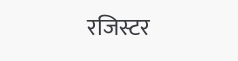रजिस्टर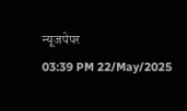न्यूजपेपर
03:39 PM 22/May/2025